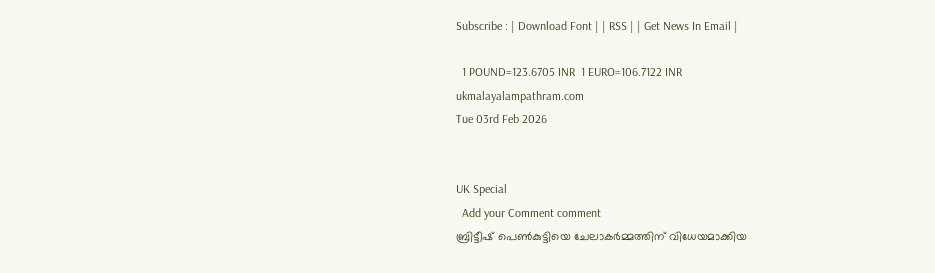Subscribe : | Download Font | | RSS | | Get News In Email |

  1 POUND=123.6705 INR  1 EURO=106.7122 INR
ukmalayalampathram.com
Tue 03rd Feb 2026


UK Special
  Add your Comment comment
ബ്രിട്ടീഷ് പെണ്‍കുട്ടിയെ ചേലാകര്‍മ്മത്തിന് വിധേയമാക്കിയ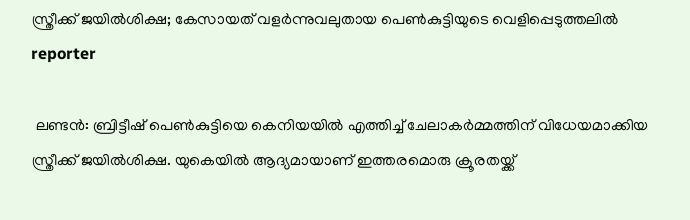സ്ത്രീക്ക് ജയില്‍ശിക്ഷ; കേസായത് വളര്‍ന്നുവലുതായ പെണ്‍കുട്ടിയുടെ വെളിപ്പെടുത്തലില്‍
reporter

 ലണ്ടൻ: ബ്രിട്ടീഷ് പെണ്‍കുട്ടിയെ കെനിയയില്‍ എത്തിച്ച് ചേലാകര്‍മ്മത്തിന് വിധേയമാക്കിയ സ്ത്രീക്ക് ജയില്‍ശിക്ഷ. യുകെയില്‍ ആദ്യമായാണ് ഇത്തരമൊരു ക്രൂരതയ്ക്ക്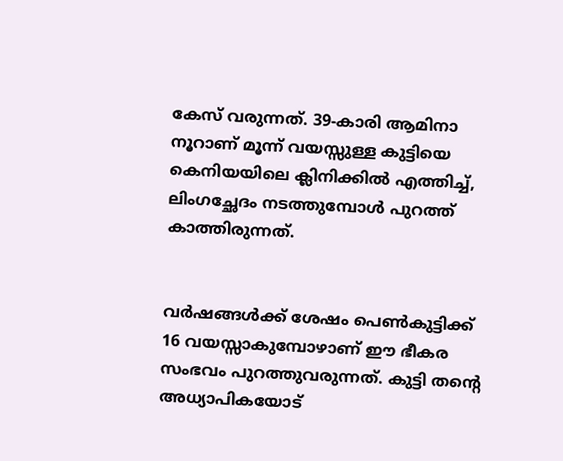കേസ് വരുന്നത്. 39-കാരി ആമിനാ നൂറാണ് മൂന്ന് വയസ്സുള്ള കുട്ടിയെ കെനിയയിലെ ക്ലിനിക്കില്‍ എത്തിച്ച്, ലിംഗച്ഛേദം നടത്തുമ്പോള്‍ പുറത്ത് കാത്തിരുന്നത്.


വര്‍ഷങ്ങള്‍ക്ക് ശേഷം പെണ്‍കുട്ടിക്ക് 16 വയസ്സാകുമ്പോഴാണ് ഈ ഭീകര സംഭവം പുറത്തുവരുന്നത്. കുട്ടി തന്റെ അധ്യാപികയോട്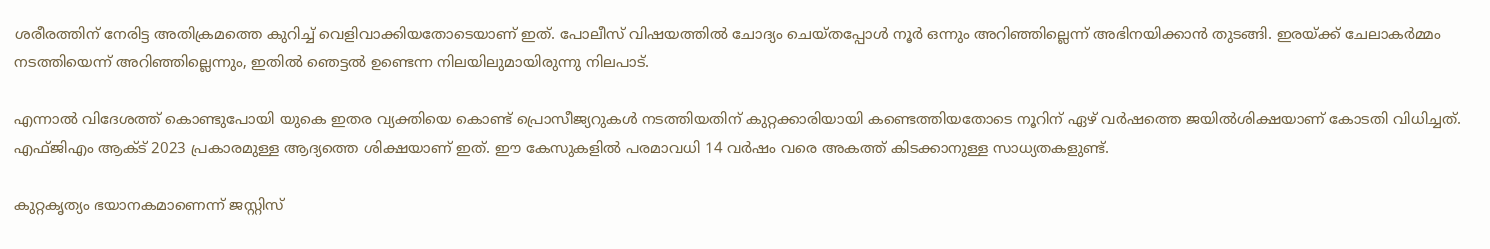ശരീരത്തിന് നേരിട്ട അതിക്രമത്തെ കുറിച്ച് വെളിവാക്കിയതോടെയാണ് ഇത്. പോലീസ് വിഷയത്തില്‍ ചോദ്യം ചെയ്തപ്പോള്‍ നൂര്‍ ഒന്നും അറിഞ്ഞില്ലെന്ന് അഭിനയിക്കാന്‍ തുടങ്ങി. ഇരയ്ക്ക് ചേലാകര്‍മ്മം നടത്തിയെന്ന് അറിഞ്ഞില്ലെന്നും, ഇതില്‍ ഞെട്ടല്‍ ഉണ്ടെന്ന നിലയിലുമായിരുന്നു നിലപാട്.

എന്നാല്‍ വിദേശത്ത് കൊണ്ടുപോയി യുകെ ഇതര വ്യക്തിയെ കൊണ്ട് പ്രൊസീജ്യറുകള്‍ നടത്തിയതിന് കുറ്റക്കാരിയായി കണ്ടെത്തിയതോടെ നൂറിന് ഏഴ് വര്‍ഷത്തെ ജയില്‍ശിക്ഷയാണ് കോടതി വിധിച്ചത്. എഫ്ജിഎം ആക്ട് 2023 പ്രകാരമുള്ള ആദ്യത്തെ ശിക്ഷയാണ് ഇത്. ഈ കേസുകളില്‍ പരമാവധി 14 വര്‍ഷം വരെ അകത്ത് കിടക്കാനുള്ള സാധ്യതകളുണ്ട്.

കുറ്റകൃത്യം ഭയാനകമാണെന്ന് ജസ്റ്റിസ്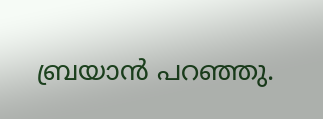ബ്രയാന്‍ പറഞ്ഞു.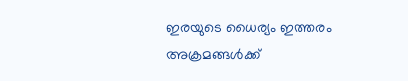ഇരയുടെ ധൈര്യം ഇത്തരം അക്രമങ്ങള്‍ക്ക്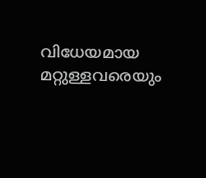വിധേയമായ മറ്റുള്ളവരെയും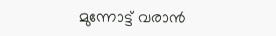മുന്നോട്ട് വരാന്‍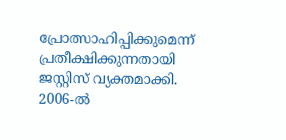പ്രോത്സാഹിപ്പിക്കുമെന്ന് പ്രതീക്ഷിക്കുന്നതായി ജസ്റ്റിസ് വ്യക്തമാക്കി. 2006-ല്‍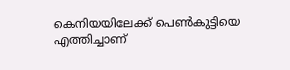കെനിയയിലേക്ക് പെണ്‍കുട്ടിയെ എത്തിച്ചാണ്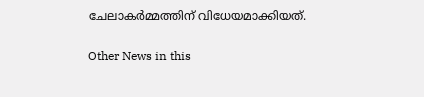ചേലാകര്‍മ്മത്തിന് വിധേയമാക്കിയത്.

Other News in this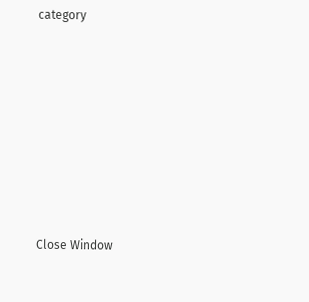category








Close Window